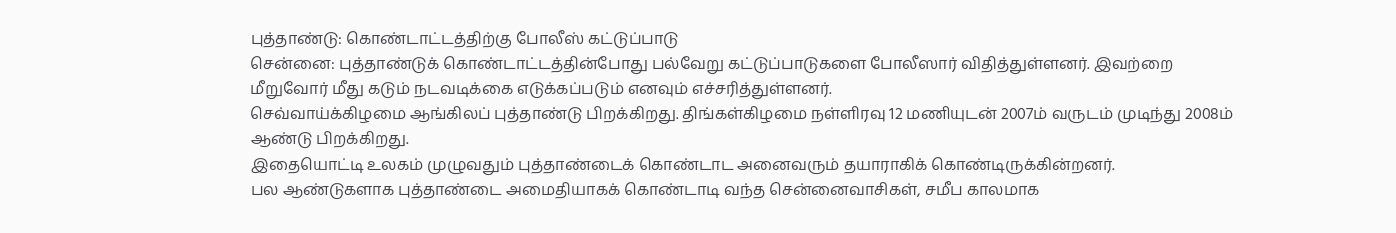புத்தாண்டு: கொண்டாட்டத்திற்கு போலீஸ் கட்டுப்பாடு
சென்னை: புத்தாண்டுக் கொண்டாட்டத்தின்போது பல்வேறு கட்டுப்பாடுகளை போலீஸார் விதித்துள்ளனர். இவற்றை மீறுவோர் மீது கடும் நடவடிக்கை எடுக்கப்படும் எனவும் எச்சரித்துள்ளனர்.
செவ்வாய்க்கிழமை ஆங்கிலப் புத்தாண்டு பிறக்கிறது. திங்கள்கிழமை நள்ளிரவு 12 மணியுடன் 2007ம் வருடம் முடிந்து 2008ம் ஆண்டு பிறக்கிறது.
இதையொட்டி உலகம் முழுவதும் புத்தாண்டைக் கொண்டாட அனைவரும் தயாராகிக் கொண்டிருக்கின்றனர்.
பல ஆண்டுகளாக புத்தாண்டை அமைதியாகக் கொண்டாடி வந்த சென்னைவாசிகள், சமீப காலமாக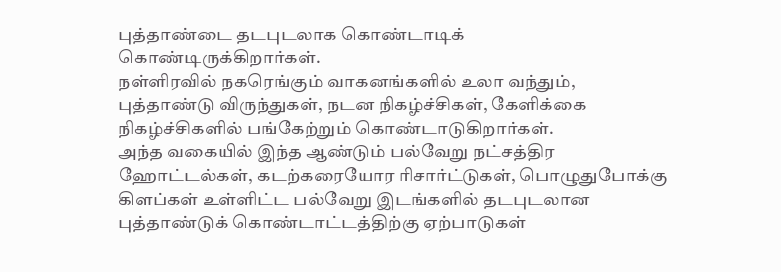புத்தாண்டை தடபுடலாக கொண்டாடிக் கொண்டிருக்கிறார்கள்.
நள்ளிரவில் நகரெங்கும் வாகனங்களில் உலா வந்தும், புத்தாண்டு விருந்துகள், நடன நிகழ்ச்சிகள், கேளிக்கை நிகழ்ச்சிகளில் பங்கேற்றும் கொண்டாடுகிறார்கள்.
அந்த வகையில் இந்த ஆண்டும் பல்வேறு நட்சத்திர ஹோட்டல்கள், கடற்கரையோர ரிசார்ட்டுகள், பொழுதுபோக்கு கிளப்கள் உள்ளிட்ட பல்வேறு இடங்களில் தடபுடலான புத்தாண்டுக் கொண்டாட்டத்திற்கு ஏற்பாடுகள்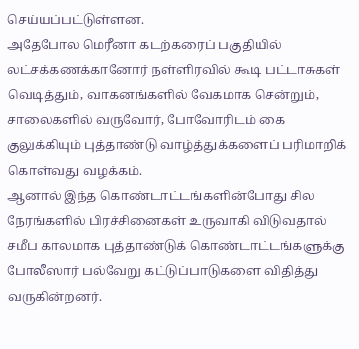செய்யப்பட்டுள்ளன.
அதேபோல மெரீனா கடற்கரைப் பகுதியில் லட்சக்கணக்கானோர் நள்ளிரவில் கூடி பட்டாசுகள் வெடித்தும், வாகனங்களில் வேகமாக சென்றும், சாலைகளில் வருவோர், போவோரிடம் கை குலுக்கியும் புத்தாண்டு வாழ்த்துக்களைப் பரிமாறிக் கொள்வது வழக்கம்.
ஆனால் இந்த கொண்டாட்டங்களின்போது சில நேரங்களில் பிரச்சினைகள் உருவாகி விடுவதால் சமீப காலமாக புத்தாண்டுக் கொண்டாட்டங்களுக்கு போலீஸார் பல்வேறு கட்டுப்பாடுகளை விதித்து வருகின்றனர்.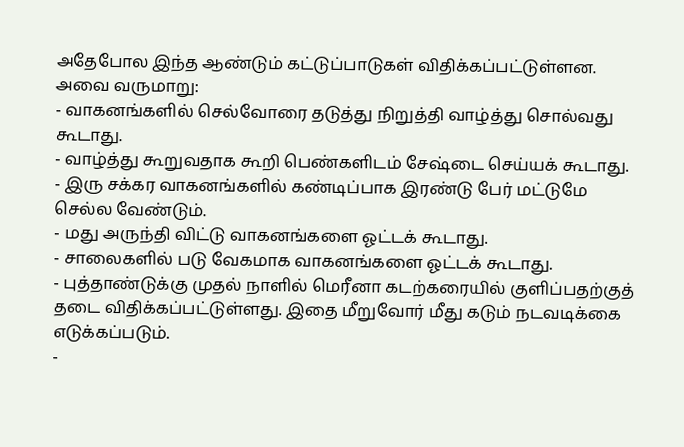அதேபோல இந்த ஆண்டும் கட்டுப்பாடுகள் விதிக்கப்பட்டுள்ளன. அவை வருமாறு:
- வாகனங்களில் செல்வோரை தடுத்து நிறுத்தி வாழ்த்து சொல்வது கூடாது.
- வாழ்த்து கூறுவதாக கூறி பெண்களிடம் சேஷ்டை செய்யக் கூடாது.
- இரு சக்கர வாகனங்களில் கண்டிப்பாக இரண்டு பேர் மட்டுமே செல்ல வேண்டும்.
- மது அருந்தி விட்டு வாகனங்களை ஓட்டக் கூடாது.
- சாலைகளில் படு வேகமாக வாகனங்களை ஓட்டக் கூடாது.
- புத்தாண்டுக்கு முதல் நாளில் மெரீனா கடற்கரையில் குளிப்பதற்குத் தடை விதிக்கப்பட்டுள்ளது. இதை மீறுவோர் மீது கடும் நடவடிக்கை எடுக்கப்படும்.
-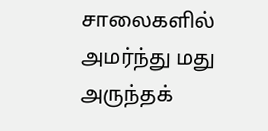சாலைகளில் அமர்ந்து மது அருந்தக்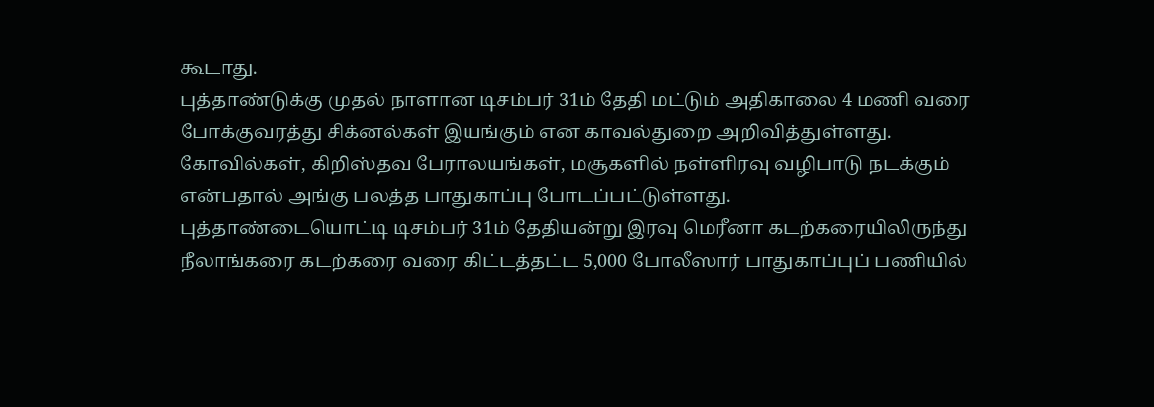கூடாது.
புத்தாண்டுக்கு முதல் நாளான டிசம்பர் 31ம் தேதி மட்டும் அதிகாலை 4 மணி வரை போக்குவரத்து சிக்னல்கள் இயங்கும் என காவல்துறை அறிவித்துள்ளது.
கோவில்கள், கிறிஸ்தவ பேராலயங்கள், மசூகளில் நள்ளிரவு வழிபாடு நடக்கும் என்பதால் அங்கு பலத்த பாதுகாப்பு போடப்பட்டுள்ளது.
புத்தாண்டையொட்டி டிசம்பர் 31ம் தேதியன்று இரவு மெரீனா கடற்கரையிலிருந்து நீலாங்கரை கடற்கரை வரை கிட்டத்தட்ட 5,000 போலீஸார் பாதுகாப்புப் பணியில்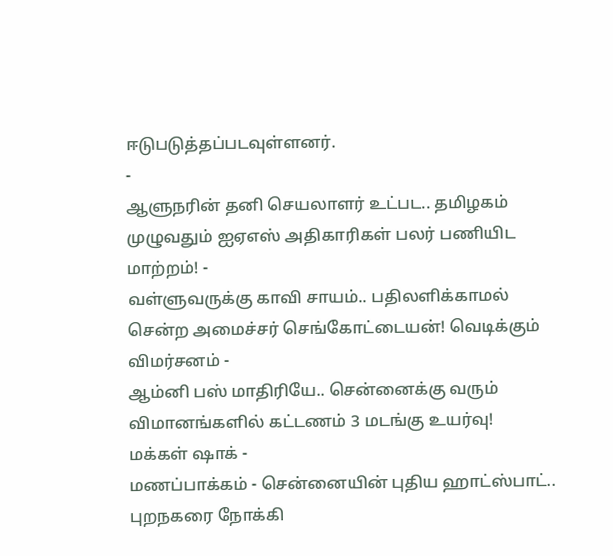ஈடுபடுத்தப்படவுள்ளனர்.
-
ஆளுநரின் தனி செயலாளர் உட்பட.. தமிழகம் முழுவதும் ஐஏஎஸ் அதிகாரிகள் பலர் பணியிட மாற்றம்! -
வள்ளுவருக்கு காவி சாயம்.. பதிலளிக்காமல் சென்ற அமைச்சர் செங்கோட்டையன்! வெடிக்கும் விமர்சனம் -
ஆம்னி பஸ் மாதிரியே.. சென்னைக்கு வரும் விமானங்களில் கட்டணம் 3 மடங்கு உயர்வு! மக்கள் ஷாக் -
மணப்பாக்கம் - சென்னையின் புதிய ஹாட்ஸ்பாட்.. புறநகரை நோக்கி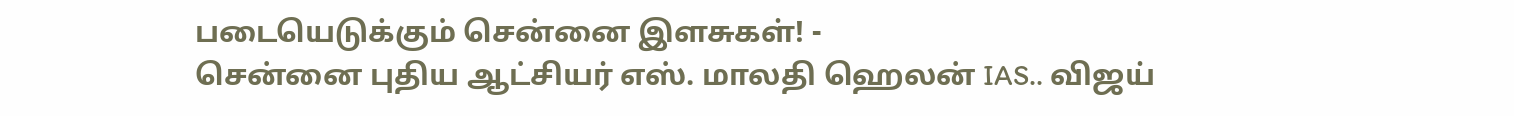படையெடுக்கும் சென்னை இளசுகள்! -
சென்னை புதிய ஆட்சியர் எஸ். மாலதி ஹெலன் IAS.. விஜய்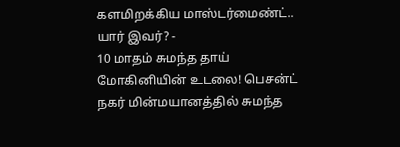களமிறக்கிய மாஸ்டர்மைண்ட்.. யார் இவர்? -
10 மாதம் சுமந்த தாய் மோகினியின் உடலை! பெசன்ட் நகர் மின்மயானத்தில் சுமந்த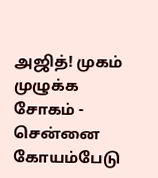அஜித்! முகம் முழுக்க சோகம் -
சென்னை கோயம்பேடு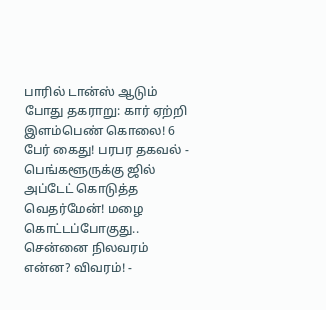பாரில் டான்ஸ் ஆடும் போது தகராறு: கார் ஏற்றி இளம்பெண் கொலை! 6 பேர் கைது! பரபர தகவல் -
பெங்களூருக்கு ஜில் அப்டேட் கொடுத்த வெதர்மேன்! மழை கொட்டப்போகுது.. சென்னை நிலவரம் என்ன? விவரம்! -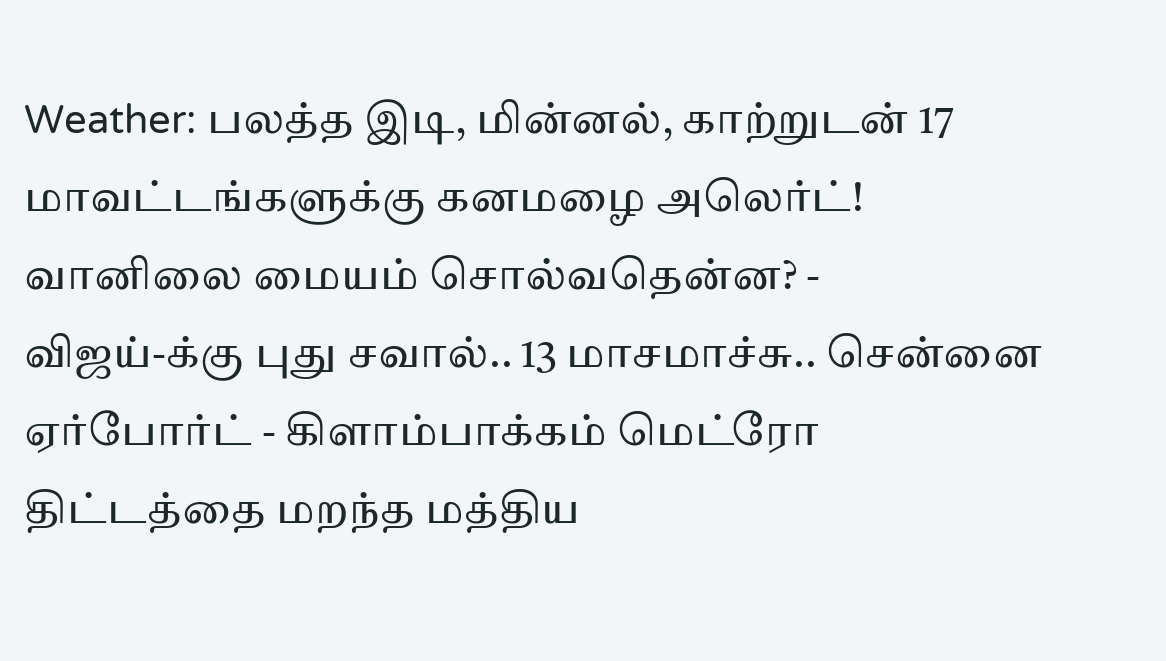Weather: பலத்த இடி, மின்னல், காற்றுடன் 17 மாவட்டங்களுக்கு கனமழை அலெர்ட்! வானிலை மையம் சொல்வதென்ன? -
விஜய்-க்கு புது சவால்.. 13 மாசமாச்சு.. சென்னை ஏர்போர்ட் - கிளாம்பாக்கம் மெட்ரோ திட்டத்தை மறந்த மத்திய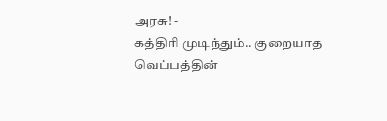அரசு! -
கத்திரி முடிந்தும்.. குறையாத வெப்பத்தின்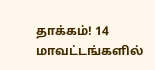தாக்கம்! 14 மாவட்டங்களில்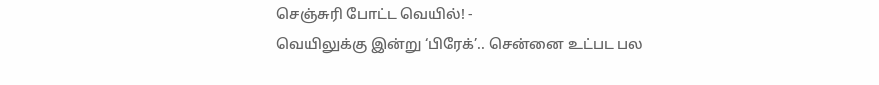செஞ்சுரி போட்ட வெயில்! -
வெயிலுக்கு இன்று ‘பிரேக்’.. சென்னை உட்பட பல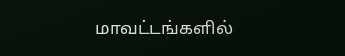மாவட்டங்களில்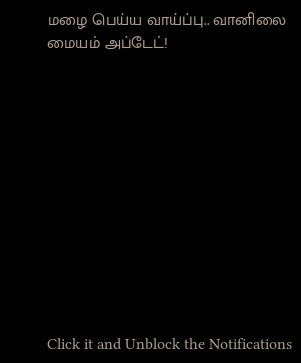மழை பெய்ய வாய்ப்பு.. வானிலை மையம் அப்டேட்!












Click it and Unblock the Notifications